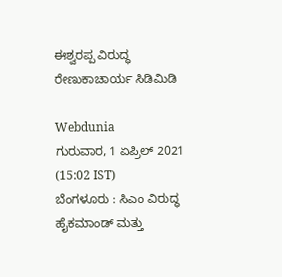ಈಶ್ವರಪ್ಪ ವಿರುದ್ಧ ರೇಣುಕಾಚಾರ್ಯ ಸಿಡಿಮಿಡಿ

Webdunia
ಗುರುವಾರ, 1 ಏಪ್ರಿಲ್ 2021 (15:02 IST)
ಬೆಂಗಳೂರು : ಸಿಎಂ ವಿರುದ್ಧ ಹೈಕಮಾಂಡ್ ಮತ್ತು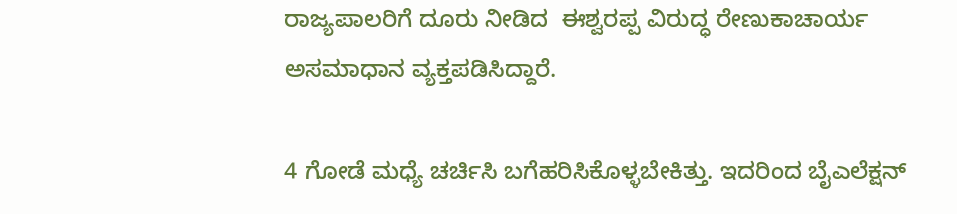ರಾಜ್ಯಪಾಲರಿಗೆ ದೂರು ನೀಡಿದ  ಈಶ್ವರಪ್ಪ ವಿರುದ್ಧ ರೇಣುಕಾಚಾರ್ಯ ಅಸಮಾಧಾನ ವ್ಯಕ್ತಪಡಿಸಿದ್ದಾರೆ.

4 ಗೋಡೆ ಮಧ್ಯೆ ಚರ್ಚಿಸಿ ಬಗೆಹರಿಸಿಕೊಳ್ಳಬೇಕಿತ್ತು. ಇದರಿಂದ ಬೈಎಲೆಕ್ಷನ್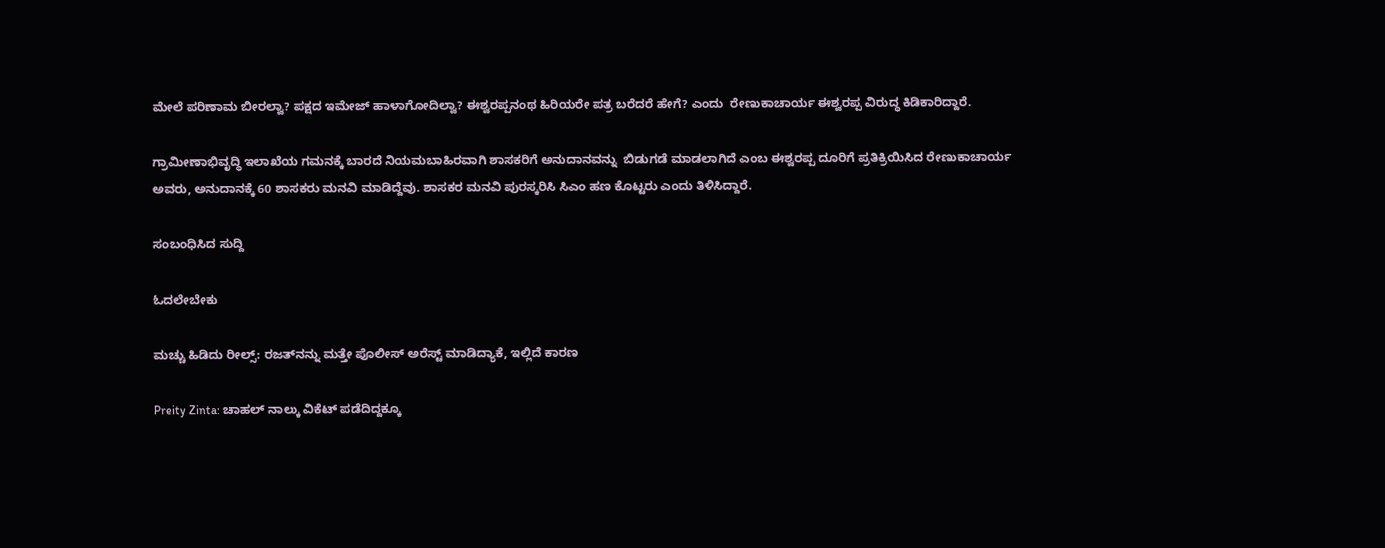ಮೇಲೆ ಪರಿಣಾಮ ಬೀರಲ್ವಾ? ಪಕ್ಷದ ಇಮೇಜ್ ಹಾಳಾಗೋದಿಲ್ವಾ? ಈಶ್ವರಪ್ಪನಂಥ ಹಿರಿಯರೇ ಪತ್ರ ಬರೆದರೆ ಹೇಗೆ? ಎಂದು  ರೇಣುಕಾಚಾರ್ಯ ಈಶ್ವರಪ್ಪ ವಿರುದ್ಧ ಕಿಡಿಕಾರಿದ್ದಾರೆ.

ಗ್ರಾಮೀಣಾಭಿವೃದ್ಧಿ ಇಲಾಖೆಯ ಗಮನಕ್ಕೆ ಬಾರದೆ ನಿಯಮಬಾಹಿರವಾಗಿ ಶಾಸಕರಿಗೆ ಅನುದಾನವನ್ನು  ಬಿಡುಗಡೆ ಮಾಡಲಾಗಿದೆ ಎಂಬ ಈಶ್ವರಪ್ಪ ದೂರಿಗೆ ಪ್ರತಿಕ್ರಿಯಿಸಿದ ರೇಣುಕಾಚಾರ್ಯ ಅವರು, ಅನುದಾನಕ್ಕೆ 60 ಶಾಸಕರು ಮನವಿ ಮಾಡಿದ್ದೆವು. ಶಾಸಕರ ಮನವಿ ಪುರಸ್ಕರಿಸಿ ಸಿಎಂ ಹಣ ಕೊಟ್ಟರು ಎಂದು ತಿಳಿಸಿದ್ದಾರೆ.

ಸಂಬಂಧಿಸಿದ ಸುದ್ದಿ

ಓದಲೇಬೇಕು

ಮಚ್ಚು ಹಿಡಿದು ರೀಲ್ಸ್‌: ರಜತ್‌ನನ್ನು ಮತ್ತೇ ಪೊಲೀಸ್ ಅರೆಸ್ಟ್ ಮಾಡಿದ್ಯಾಕೆ, ಇಲ್ಲಿದೆ ಕಾರಣ

Preity Zinta: ಚಾಹಲ್ ನಾಲ್ಕು ವಿಕೆಟ್ ಪಡೆದಿದ್ದಕ್ಕೂ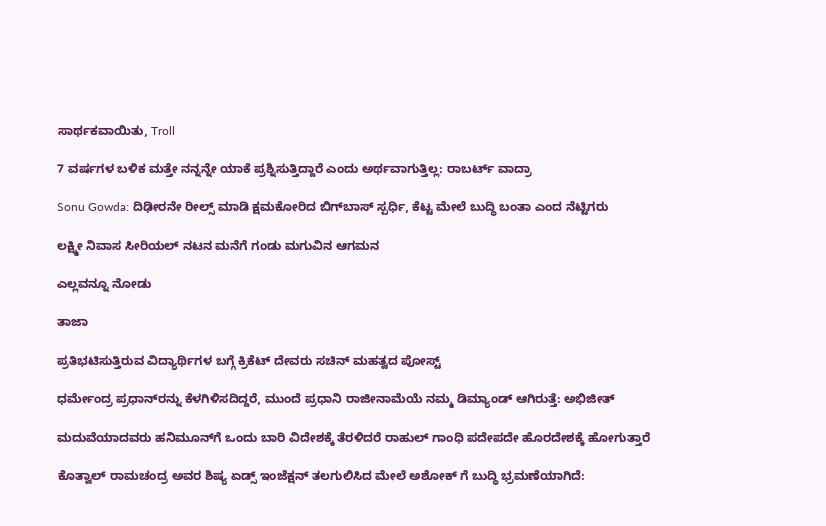ಸಾರ್ಥಕವಾಯಿತು, Troll

7 ವರ್ಷಗಳ ಬಳಿಕ ಮತ್ತೇ ನನ್ನನ್ನೇ ಯಾಕೆ ಪ್ರಶ್ನಿಸುತ್ತಿದ್ದಾರೆ ಎಂದು ಅರ್ಥವಾಗುತ್ತಿಲ್ಲ: ರಾಬರ್ಟ್‌ ವಾದ್ರಾ

Sonu Gowda: ದಿಢೀರನೇ ರೀಲ್ಸ್ ಮಾಡಿ ಕ್ಷಮಕೋರಿದ ಬಿಗ್‌ಬಾಸ್‌ ಸ್ಪರ್ಧಿ, ಕೆಟ್ಟ ಮೇಲೆ ಬುದ್ಧಿ ಬಂತಾ ಎಂದ ನೆಟ್ಟಿಗರು

ಲಕ್ಷ್ಮೀ ನಿವಾಸ ಸೀರಿಯಲ್ ನಟನ ಮನೆಗೆ ಗಂಡು ಮಗುವಿನ ಆಗಮನ

ಎಲ್ಲವನ್ನೂ ನೋಡು

ತಾಜಾ

ಪ್ರತಿಭಟಿಸುತ್ತಿರುವ ವಿದ್ಯಾರ್ಥಿಗಳ ಬಗ್ಗೆ‌ ಕ್ರಿಕೆಟ್ ದೇವರು ಸಚಿನ್ ಮಹತ್ವದ ಪೋಸ್ಟ್‌

ಧರ್ಮೇಂದ್ರ ಪ್ರಧಾನ್‌ರನ್ನು ಕೆಳಗಿಳಿಸದಿದ್ದರೆ, ಮುಂದೆ ಪ್ರಧಾನಿ ರಾಜೀನಾಮೆಯೆ ನಮ್ಮ ಡಿಮ್ಯಾಂಡ್ ಆಗಿರುತ್ತೆ: ಅಭಿಜೀತ್

ಮದುವೆಯಾದವರು ಹನಿಮೂನ್‍ಗೆ ಒಂದು ಬಾರಿ ವಿದೇಶಕ್ಕೆ ತೆರಳಿದರೆ ರಾಹುಲ್ ಗಾಂಧಿ ಪದೇಪದೇ ಹೊರದೇಶಕ್ಕೆ ಹೋಗುತ್ತಾರೆ

ಕೊತ್ವಾಲ್ ರಾಮಚಂದ್ರ ಅವರ ಶಿಷ್ಯ ಏಡ್ಸ್ ಇಂಜೆಕ್ಷನ್ ತಲಗುಲಿಸಿದ ಮೇಲೆ ಅಶೋಕ್ ಗೆ ಬುದ್ಧಿ ಭ್ರಮಣೆಯಾಗಿದೆ: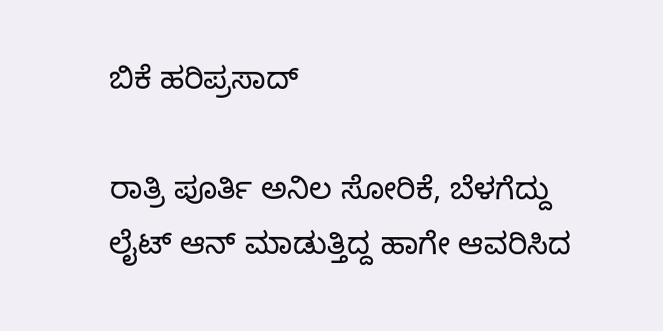ಬಿಕೆ ಹರಿಪ್ರಸಾದ್

ರಾತ್ರಿ ಪೂರ್ತಿ ಅನಿಲ ಸೋರಿಕೆ, ಬೆಳಗೆದ್ದು ಲೈಟ್ ಆನ್ ಮಾಡುತ್ತಿದ್ದ ಹಾಗೇ ಆವರಿಸಿದ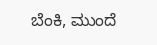ಬೆಂಕಿ, ಮುಂದೆ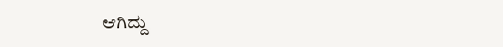ಆಗಿದ್ದು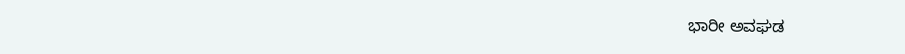ಭಾರೀ ಅವಘಡ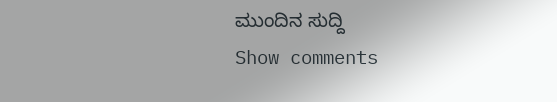ಮುಂದಿನ ಸುದ್ದಿ
Show comments